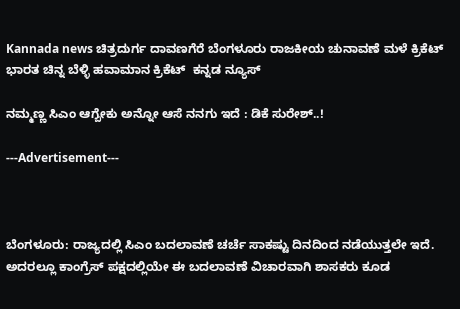Kannada news ಚಿತ್ರದುರ್ಗ ದಾವಣಗೆರೆ ಬೆಂಗಳೂರು ರಾಜಕೀಯ ಚುನಾವಣೆ ಮಳೆ ಕ್ರಿಕೆಟ್ ಭಾರತ ಚಿನ್ನ ಬೆಳ್ಳಿ ಹವಾಮಾನ ಕ್ರಿಕೆಟ್  ಕನ್ನಡ ನ್ಯೂಸ್

ನಮ್ಮಣ್ಣ ಸಿಎಂ ಆಗ್ಬೇಕು ಅನ್ನೋ ಆಸೆ ನನಗು ಇದೆ : ಡಿಕೆ ಸುರೇಶ್..!

---Advertisement---



ಬೆಂಗಳೂರು: ರಾಜ್ಯದಲ್ಲಿ ಸಿಎಂ ಬದಲಾವಣೆ ಚರ್ಚೆ ಸಾಕಷ್ಟು ದಿನದಿಂದ ನಡೆಯುತ್ತಲೇ ಇದೆ. ಅದರಲ್ಲೂ ಕಾಂಗ್ರೆಸ್ ಪಕ್ಷದಲ್ಲಿಯೇ ಈ ಬದಲಾವಣೆ ವಿಚಾರವಾಗಿ ಶಾಸಕರು ಕೂಡ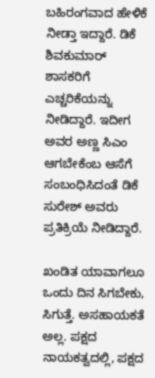ಬಹಿರಂಗವಾದ ಹೇಳಿಕೆ ನೀಡ್ತಾ ಇದ್ದಾರೆ. ಡಿಕೆ ಶಿವಕುಮಾರ್ ಶಾಸಕರಿಗೆ ಎಚ್ಚರಿಕೆಯನ್ನು ನೀಡಿದ್ದಾರೆ. ಇದೀಗ ಅವರ ಅಣ್ಣ ಸಿಎಂ ಆಗಬೇಕೆಂಬ ಆಸೆಗೆ ಸಂಬಂಧಿಸಿದಂತೆ ಡಿಕೆ ಸುರೇಶ್ ಅವರು ಪ್ರತಿಕ್ರಿಯೆ ನೀಡಿದ್ದಾರೆ.

ಖಂಡಿತ ಯಾವಾಗಲೂ ಒಂದು ದಿನ ಸಿಗಬೇಕು, ಸಿಗುತ್ತೆ. ಅಸಹಾಯಕತೆ ಅಲ್ಲ. ಪಕ್ಷದ ನಾಯಕತ್ವದಲ್ಲಿ, ಪಕ್ಷದ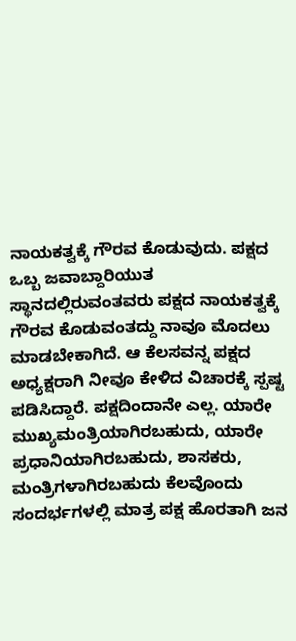ನಾಯಕತ್ವಕ್ಕೆ ಗೌರವ ಕೊಡುವುದು. ಪಕ್ಷದ ಒಬ್ಬ ಜವಾಬ್ದಾರಿಯುತ ಸ್ಥಾನದಲ್ಲಿರುವಂತವರು ಪಕ್ಷದ ನಾಯಕತ್ವಕ್ಕೆ ಗೌರವ ಕೊಡುವಂತದ್ದು ನಾವೂ ಮೊದಲು ಮಾಡಬೇಕಾಗಿದೆ. ಆ ಕೆಲಸವನ್ನ ಪಕ್ಷದ ಅಧ್ಯಕ್ಷರಾಗಿ ನೀವೂ ಕೇಳಿದ ವಿಚಾರಕ್ಕೆ ಸ್ಪಷ್ಟ ಪಡಿಸಿದ್ದಾರೆ. ಪಕ್ಷದಿಂದಾನೇ ಎಲ್ಲ. ಯಾರೇ ಮುಖ್ಯಮಂತ್ರಿಯಾಗಿರಬಹುದು, ಯಾರೇ ಪ್ರಧಾನಿಯಾಗಿರಬಹುದು, ಶಾಸಕರು, ಮಂತ್ರಿಗಳಾಗಿರಬಹುದು ಕೆಲವೊಂದು ಸಂದರ್ಭಗಳಲ್ಲಿ ಮಾತ್ರ ಪಕ್ಷ ಹೊರತಾಗಿ ಜನ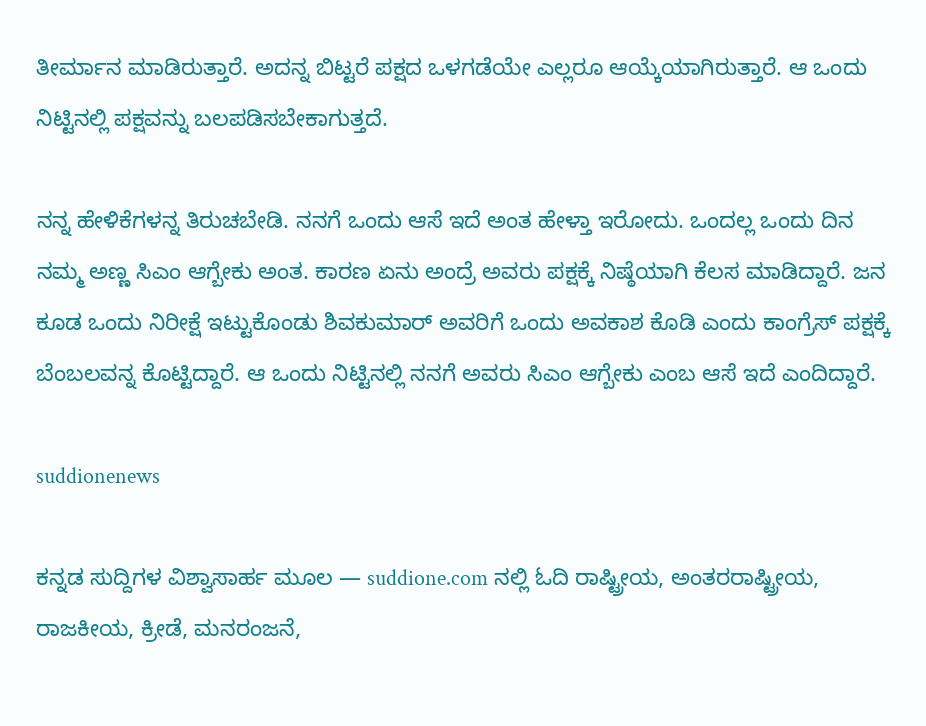ತೀರ್ಮಾನ ಮಾಡಿರುತ್ತಾರೆ. ಅದನ್ನ ಬಿಟ್ಟರೆ ಪಕ್ಷದ ಒಳಗಡೆಯೇ ಎಲ್ಲರೂ ಆಯ್ಕೆಯಾಗಿರುತ್ತಾರೆ. ಆ ಒಂದು ನಿಟ್ಟಿನಲ್ಲಿ ಪಕ್ಷವನ್ನು ಬಲಪಡಿಸಬೇಕಾಗುತ್ತದೆ.

ನನ್ನ ಹೇಳಿಕೆಗಳನ್ನ ತಿರುಚಬೇಡಿ. ನನಗೆ ಒಂದು ಆಸೆ ಇದೆ ಅಂತ ಹೇಳ್ತಾ ಇರೋದು. ಒಂದಲ್ಲ ಒಂದು ದಿನ ನಮ್ಮ ಅಣ್ಣ ಸಿಎಂ ಆಗ್ಬೇಕು ಅಂತ. ಕಾರಣ ಏನು ಅಂದ್ರೆ ಅವರು ಪಕ್ಷಕ್ಕೆ ನಿಷ್ಠೆಯಾಗಿ ಕೆಲಸ ಮಾಡಿದ್ದಾರೆ. ಜನ ಕೂಡ ಒಂದು ನಿರೀಕ್ಷೆ ಇಟ್ಟುಕೊಂಡು ಶಿವಕುಮಾರ್ ಅವರಿಗೆ ಒಂದು ಅವಕಾಶ ಕೊಡಿ ಎಂದು ಕಾಂಗ್ರೆಸ್ ಪಕ್ಷಕ್ಕೆ ಬೆಂಬಲವನ್ನ ಕೊಟ್ಟಿದ್ದಾರೆ. ಆ ಒಂದು ನಿಟ್ಟಿನಲ್ಲಿ ನನಗೆ ಅವರು ಸಿಎಂ ಆಗ್ಬೇಕು ಎಂಬ ಆಸೆ ಇದೆ ಎಂದಿದ್ದಾರೆ.

suddionenews

ಕನ್ನಡ ಸುದ್ದಿಗಳ ವಿಶ್ವಾಸಾರ್ಹ ಮೂಲ — suddione.com ನಲ್ಲಿ ಓದಿ ರಾಷ್ಟ್ರೀಯ, ಅಂತರರಾಷ್ಟ್ರೀಯ, ರಾಜಕೀಯ, ಕ್ರೀಡೆ, ಮನರಂಜನೆ,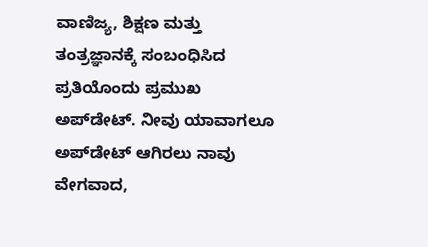ವಾಣಿಜ್ಯ, ಶಿಕ್ಷಣ ಮತ್ತು ತಂತ್ರಜ್ಞಾನಕ್ಕೆ ಸಂಬಂಧಿಸಿದ ಪ್ರತಿಯೊಂದು ಪ್ರಮುಖ ಅಪ್‌ಡೇಟ್. ನೀವು ಯಾವಾಗಲೂ ಅಪ್‌ಡೇಟ್ ಆಗಿರಲು ನಾವು ವೇಗವಾದ,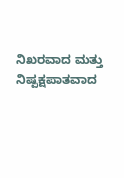ನಿಖರವಾದ ಮತ್ತು ನಿಷ್ಪಕ್ಷಪಾತವಾದ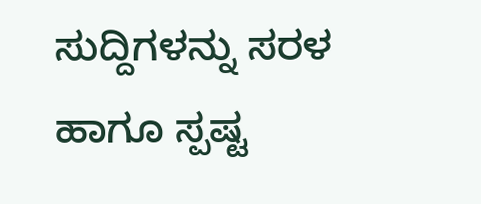ಸುದ್ದಿಗಳನ್ನು ಸರಳ ಹಾಗೂ ಸ್ಪಷ್ಟ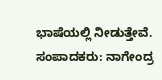ಭಾಷೆಯಲ್ಲಿ ನೀಡುತ್ತೇವೆ. ಸಂಪಾದಕರು: ನಾಗೇಂದ್ರ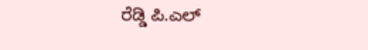ರೆಡ್ಡಿ ಪಿ.ಎಲ್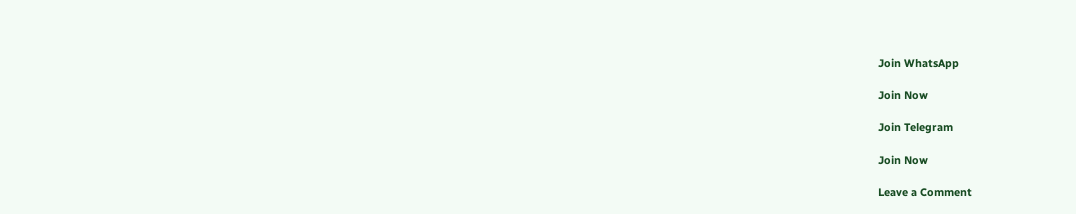Join WhatsApp

Join Now

Join Telegram

Join Now

Leave a Comment